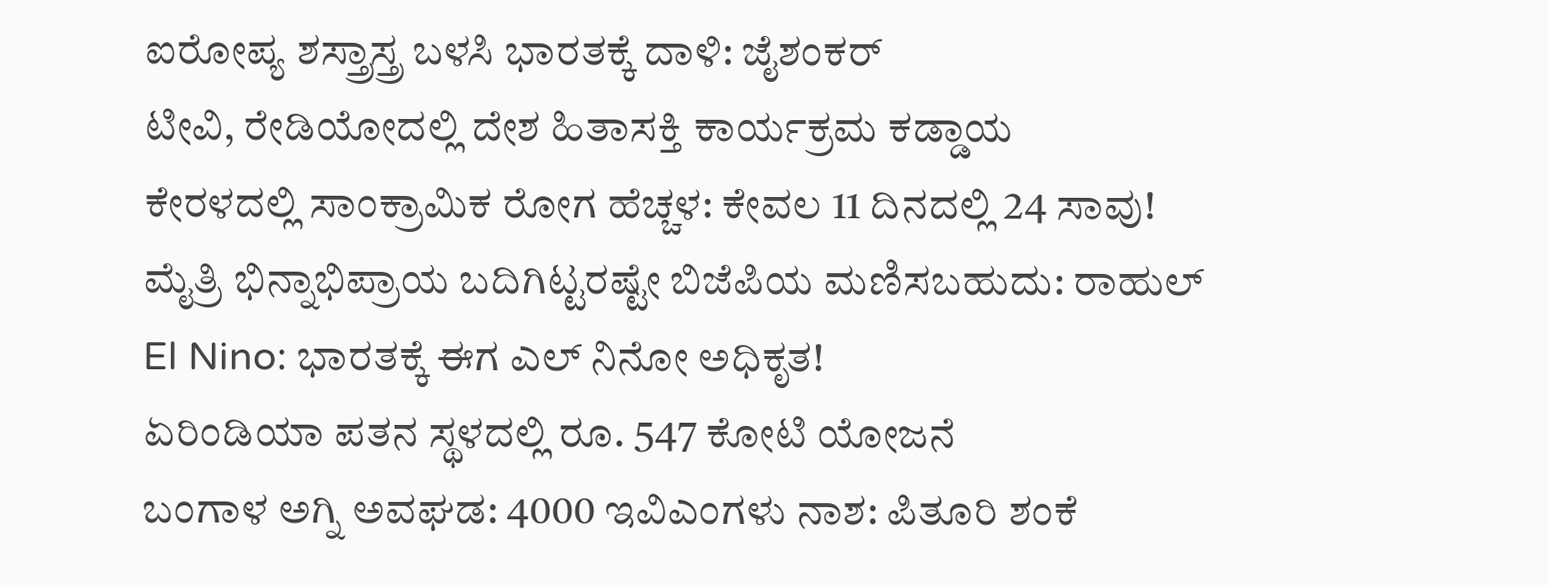ಐರೋಪ್ಯ ಶಸ್ತ್ರಾಸ್ತ್ರ ಬಳಸಿ ಭಾರತಕ್ಕೆ ದಾಳಿ: ಜೈಶಂಕರ್
ಟೀವಿ, ರೇಡಿಯೋದಲ್ಲಿ ದೇಶ ಹಿತಾಸಕ್ತಿ ಕಾರ್ಯಕ್ರಮ ಕಡ್ಡಾಯ
ಕೇರಳದಲ್ಲಿ ಸಾಂಕ್ರಾಮಿಕ ರೋಗ ಹೆಚ್ಚಳ: ಕೇವಲ 11 ದಿನದಲ್ಲಿ 24 ಸಾವು!
ಮೈತ್ರಿ ಭಿನ್ನಾಭಿಪ್ರಾಯ ಬದಿಗಿಟ್ಟರಷ್ಟೇ ಬಿಜೆಪಿಯ ಮಣಿಸಬಹುದು: ರಾಹುಲ್
El Nino: ಭಾರತಕ್ಕೆ ಈಗ ಎಲ್ ನಿನೋ ಅಧಿಕೃತ!
ಏರಿಂಡಿಯಾ ಪತನ ಸ್ಥಳದಲ್ಲಿ ರೂ. 547 ಕೋಟಿ ಯೋಜನೆ
ಬಂಗಾಳ ಅಗ್ನಿ ಅವಘಡ: 4000 ಇವಿಎಂಗಳು ನಾಶ: ಪಿತೂರಿ ಶಂಕೆ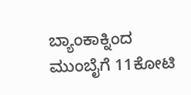ಬ್ಯಾಂಕಾಕ್ನಿಂದ ಮುಂಬೈಗೆ 11ಕೋಟಿ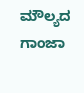ಮೌಲ್ಯದ ಗಾಂಜಾ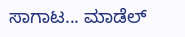ಸಾಗಾಟ... ಮಾಡೆಲ್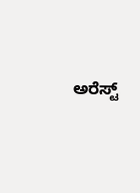ಅರೆಸ್ಟ್